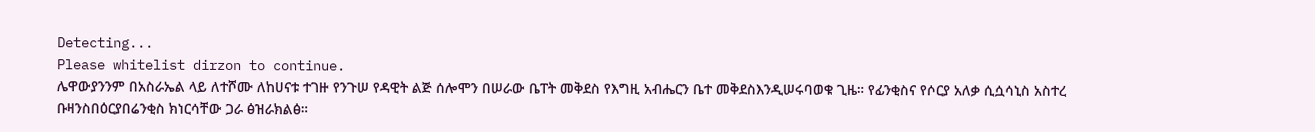Detecting...
Please whitelist dirzon to continue.
ሌዋውያንንም በአስራኤል ላይ ለተሾሙ ለከሀናቱ ተገዙ የንጉሠ የዳዊት ልጅ ሰሎሞን በሠራው ቤፐት መቅደስ የእግዚ አብሔርን ቤተ መቅደስእንዲሠሩባወቁ ጊዜ። የፊንቂስና የሶርያ አለቃ ሲሷሳኒስ አስተረ ቡዛንስበዕርያበሬንቂስ ክነርሳቸው ጋራ ፅዝራክልፅ።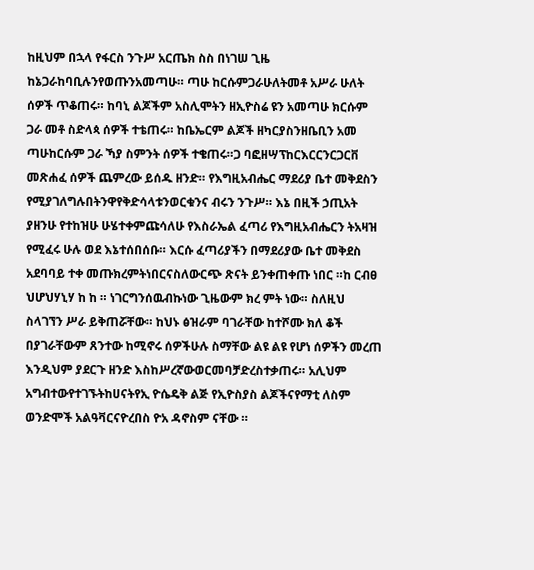ከዚህም በኋላ የፋርስ ንጉሥ አርጤክ ስስ በነገሠ ጊዜ ከኔጋራከባቢሉንየወጡንአመጣሁ። ጣሁ ከርሱምጋራሁለትመቶ አሥራ ሁለት ሰዎች ጥቆጠሩ። ከባኒ ልጆችም አስሊሞትን ዘኢዮስሬ ዩን አመጣሁ ክርሱም ጋራ መቶ ስድላጳ ሰዎች ተቴጠሩ። ከቤኤርም ልጆች ዘካርያስንዘቤቢን አመ ጣሁከርሱም ጋራ ኻያ ስምንት ሰዎች ተቄጠሩ።ጋ ባፎዘሣፕከርእርርንርጋርቨ መጽሐፈ ሰዎች ጨምረው ይሰዱ ዘንድ። የእግዚአብሔር ማደሪያ ቤተ መቅደስን የሚያገለግሉበትንዋየቅድሳላቱንወርቁንና ብሩን ንጉሥ። እኔ በዚች ኃጢአት ያዘንሁ የተከዝሁ ሁሄተቀምጩሳለሁ የእስራኤል ፈጣሪ የእግዚአብሔርን ትአዛዝ የሚፈሩ ሁሉ ወደ እኔተሰበሰቡ። እርሱ ፈጣሪያችን በማደሪያው ቤተ መቅደስ አደባባይ ተቀ መጡክረምትነበርናስለውርጭ ጽናት ይንቀጠቀጡ ነበር ።ከ ርብፀ ህሆህሃኒሃ ከ ከ ። ነገርግንሰዉብኩነው ጊዜውም ክረ ምት ነው። ስለዚህ ስላገኘን ሥራ ይቅጠሯቸው። ከህኑ ፅዝራም ባገራቸው ከተሾሙ ክለ ቆች በያገራቸውም ጸንተው ከሚኖሩ ሰዎችሁሉ ስማቸው ልዩ ልዩ የሆነ ሰዎችን መረጠ እንዲህም ያደርጉ ዘንድ እስከሥረኛውወርመባቻድረስተቃጠሩ። አሊህም አግብተውየተገኙትከሀናትየኢ ዮሴዴቅ ልጅ የኢዮስያስ ልጆችናየማቲ ለስም ወንድሞች አልዓቫርናዮረበስ ዮአ ዳኖስም ናቸው ።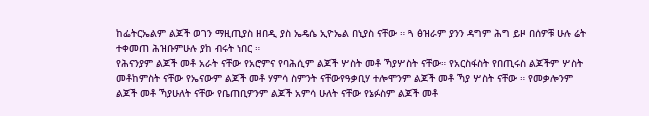ከፌትርኤልም ልጆች ወገን ማዚጢያስ ዘበዲ ያስ ኤዴሴ ኢዮኤል በኒያስ ናቸው ። ጓ ፅዝራም ያንን ዳግም ሕግ ይዞ በሰዎቹ ሁሉ ሬት ተቀመጠ ሕዝቡምሁሉ ያከ ብሩት ነበር ።
የሕናንያም ልጆች መቶ አራት ናቸው የአሮምና የባሕሲም ልጆች ሦስት መቶ ኻያሦስት ናቸው። የአርስፋስት የበጢሩስ ልጆችም ሦስት መቶከምስት ናቸው የኤናውም ልጆች መቶ ሃምሳ ስምንት ናቸውየዓቃቢሃ ተሎሞንም ልጆች መቶ ኻያ ሦስት ናቸው ። የመቃሎንም ልጆች መቶ ኻያሁለት ናቸው የቤጠቢዎንም ልጆች አምሳ ሁለት ናቸው የኔፉስም ልጆች መቶ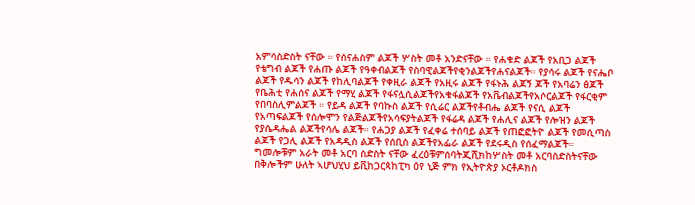አምሳስድስት ናቸው ። የሰናሐስም ልጆች ሦስት መቶ አንድናቸው ። የሐቁድ ልጆች የአቢጋ ልጆች የቴግብ ልጆች የሐጡ ልጆች የዓቀብልጆች የስባዊልጆችየቂንልጆችየሐናልጆች። የያሳሩ ልጆች የናሔቦ ልጆች የዱሳን ልጆች የከሊባልጆች የቀዚራ ልጆች የአዚሩ ልጆች የፋኑሕ ልጆኝ ጆች የአባሬን ፅጆች የቤሕቲ የሐሰና ልጆች የማሂ ልጆች የፋናሏሲልጆችየአቁፋልጆች የአቬብልጆችየአሶርልጆች የፋርቂም የበባስሊምልጆች ። የይዳ ልጆች የባኩስ ልጆች የሲሬር ልጆችየቶብሔ ልጆች የናሲ ልጆች የአጣፍልጆች የሰሎሞን የልጅልጆችየአሳፍያትልጆች የፋሬዳ ልጆች የሐሊና ልጆች የሎዝን ልጆች የያሴዳሔል ልጆችየሳሌ ልጆች። የሐጋያ ልጆች የፈቀሬ ተሰባይ ልጆች የጠፎፎትዮ ልጆች የመሲጣስ ልጆች የጋሊ ልጆች የአዳዲስ ልጆች የሰቢስ ልጆችየአፌራ ልጆች የደሩዲስ የሰፈማልጆች። ግመሎቹም አራት መቶ አርባ ስድስት ናቸው ፈረዕቹምሰባትጂሺክከሦስት መቶ አርባስድስትናቸው በቅሎችም ሁለት ኣሆህሂህ ይቪከጋርጳከፒካ ዕየ ኒጅ ምክ የኢትዮጵያ ኦርቶዶክስ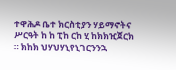ተዋሕዶ ቤተ ክርስቲያን ሃይማኖትና ሥርዓት ከ ከ ፒከ ርከ ሂ ከክክዢጀርክ ። ክከክ ህሃህሃኒየኒገርንንኋ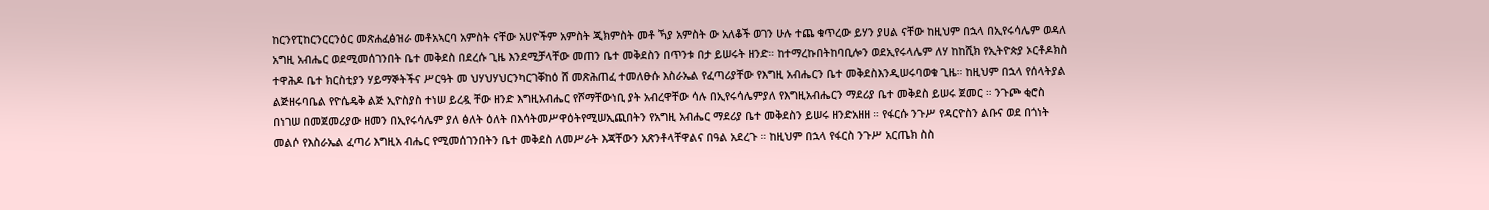ከርንየፒከርንርርንዕር መጽሐፈፅዝራ መቶአኣርባ አምስት ናቸው አሀዮችም አምስት ጂክምስት መቶ ኻያ አምስት ው አለቆች ወገን ሁሉ ተጨ ቁጥረው ይሃን ያሀል ናቸው ከዚህም በኋላ በኢየሩሳሌም ወዳለ አግዚ አብሔር ወደሚመሰገንበት ቤተ መቅደስ በደረሱ ጊዜ እንደሚቻላቸው መጠን ቤተ መቅደስን በጥንቱ በታ ይሠሩት ዘንድ። ከተማረኩበትከባቢሎን ወደኢየሩላሌም ለሃ ከከሺክ የኢትዮጵያ ኦርቶዶክስ ተዋሕዶ ቤተ ክርስቲያን ሃይማኞትችና ሥርዓት መ ህሃህሃህርንካርገቐከዕ ሸ መጽሕጠፈ ተመለፁሱ እስራኤል የፈጣሪያቸው የእግዚ አብሔርን ቤተ መቅደስእንዲሠሩባወቁ ጊዜ። ከዚህም በኋላ የሰላትያል ልጅዘሩባቤል የዮሴዴቅ ልጅ ኢዮስያስ ተነሠ ይረዷ ቸው ዘንድ እግዚአብሔር የሾማቸውነቢ ያት አብረዋቸው ሳሉ በኢየሩሳሌምያለ የእግዚአብሔርን ማደሪያ ቤተ መቅደስ ይሠሩ ጀመር ። ንጉጮ ቂሮስ በነገሠ በመጀመሪያው ዘመን በኢየሩሳሌም ያለ ፅለት ዕለት በእሳትመሥዋዕትየሚሠኢጪበትን የአግዚ አብሔር ማደሪያ ቤተ መቅደስን ይሠሩ ዘንድአዘዘ ። የፋርሱ ንጉሥ የዳርዮስን ልቡና ወደ በጎነት መልሶ የእስራኤል ፈጣሪ እግዚአ ብሔር የሚመሰገንበትን ቤተ መቅደስ ለመሥራት እጃቸውን አጽንቶላቸዋልና በዓል አደረጉ ። ከዚህም በኋላ የፋርስ ንጉሥ አርጤክ ስስ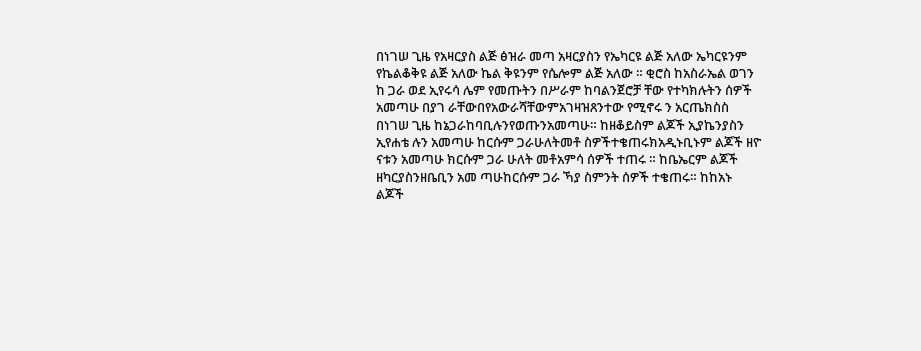በነገሠ ጊዜ የአዛርያስ ልጅ ፅዝራ መጣ አዛርያስን የኤካርዩ ልጅ አለው ኤካርዩንም የኬልቆቅዩ ልጅ አለው ኬል ቅዩንም የሴሎም ልጅ አለው ። ቂሮስ ከአስራኤል ወገን ከ ጋራ ወደ ኢየሩሳ ሌም የመጡትን በሥራም ከባልንጀሮቻ ቸው የተካክሉትን ሰዎች አመጣሁ በያገ ራቸውበየአውራሻቸውምአገዛዝጸንተው የሚኖሩ ን አርጤክስስ በነገሠ ጊዜ ከኔጋራከባቢሉንየወጡንአመጣሁ። ከዘቆይስም ልጆች ኢያኬንያስን ኢየሐቴ ሉን አመጣሁ ከርሱም ጋራሁለትመቶ ስዎችተቄጠሩክአዲኑቢኑም ልጆች ዘዮ ናቱን አመጣሁ ክርሱም ጋራ ሁለት መቶአምሳ ሰዎች ተጠሩ ። ከቤኤርም ልጆች ዘካርያስንዘቤቢን አመ ጣሁከርሱም ጋራ ኻያ ስምንት ሰዎች ተቄጠሩ። ከከአኑ ልጆች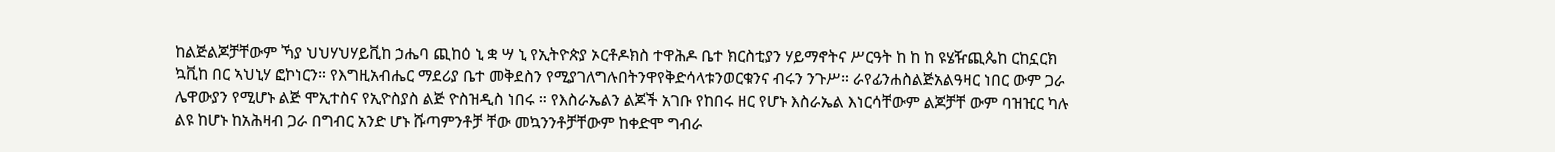ከልጅልጆቻቸውም ኻያ ህህሃህሃይቪከ ኃሔባ ጪከዕ ኒ ቋ ሣ ኒ የኢትዮጵያ ኦርቶዶክስ ተዋሕዶ ቤተ ክርስቲያን ሃይማኖትና ሥርዓት ከ ከ ከ ዩሄዥጪጴከ ርከኗርክ ኳቪከ በር ኣህኒሃ ፎኮነርን። የእግዚአብሔር ማደሪያ ቤተ መቅደስን የሚያገለግሉበትንዋየቅድሳላቱንወርቁንና ብሩን ንጉሥ። ራየፊንሐስልጅአልዓዛር ነበር ውም ጋራ ሌዋውያን የሚሆኑ ልጅ ሞኢተስና የኢዮስያስ ልጅ ዮስዝዲስ ነበሩ ። የእስራኤልን ልጆች አገቡ የከበሩ ዘር የሆኑ እስራኤል እነርሳቸውም ልጆቻቸ ውም ባዝዢር ካሉ ልዩ ከሆኑ ከአሕዛብ ጋራ በግብር አንድ ሆኑ ሹጣምንቶቻ ቸው መኳንንቶቻቸውም ከቀድሞ ግብራ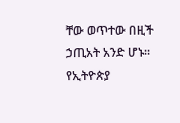ቸው ወጥተው በዚች ኃጢአት አንድ ሆኑ። የኢትዮጵያ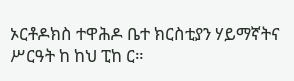ኦርቶዶክስ ተዋሕዶ ቤተ ክርስቲያን ሃይማኛትና ሥርዓት ከ ከህ ፒከ ር።